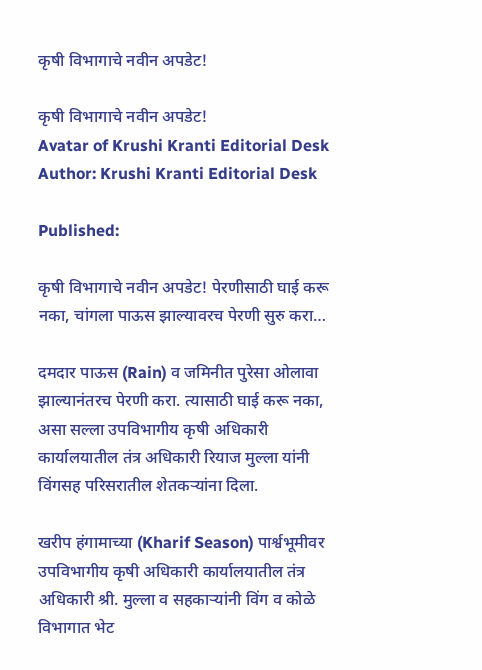कृषी विभागाचे नवीन अपडेट!

कृषी विभागाचे नवीन अपडेट!
Avatar of Krushi Kranti Editorial Desk
Author: Krushi Kranti Editorial Desk

Published:

कृषी विभागाचे नवीन अपडेट! पेरणीसाठी घाई करू नका, चांगला पाऊस झाल्यावरच पेरणी सुरु करा…

दमदार पाऊस (Rain) व जमिनीत पुरेसा ओलावा झाल्यानंतरच पेरणी करा. त्यासाठी घाई करू नका, असा सल्ला उपविभागीय कृषी अधिकारी कार्यालयातील तंत्र अधिकारी रियाज मुल्ला यांनी विंगसह परिसरातील शेतकऱ्यांना दिला.

खरीप हंगामाच्या (Kharif Season) पार्श्वभूमीवर उपविभागीय कृषी अधिकारी कार्यालयातील तंत्र अधिकारी श्री. मुल्ला व सहकाऱ्यांनी विंग व कोळे विभागात भेट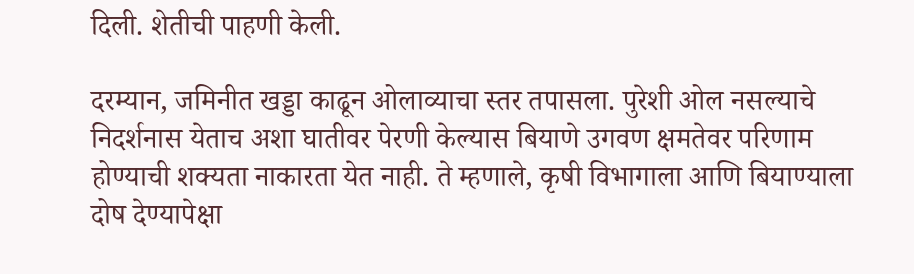दिली. शेतीची पाहणी केली.

दरम्यान, जमिनीत खड्डा काढून ओलाव्याचा स्तर तपासला. पुरेशी ओल नसल्याचे निदर्शनास येताच अशा घातीवर पेरणी केल्यास बियाणे उगवण क्षमतेवर परिणाम होण्याची शक्यता नाकारता येत नाही. ते म्हणाले, कृषी विभागाला आणि बियाण्याला दोष देण्यापेक्षा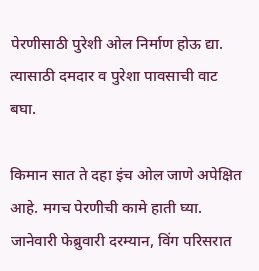पेरणीसाठी पुरेशी ओल निर्माण होऊ द्या. त्यासाठी दमदार व पुरेशा पावसाची वाट बघा.

किमान सात ते दहा इंच ओल जाणे अपेक्षित आहे. मगच पेरणीची कामे हाती घ्या. जानेवारी फेब्रुवारी दरम्यान, विंग परिसरात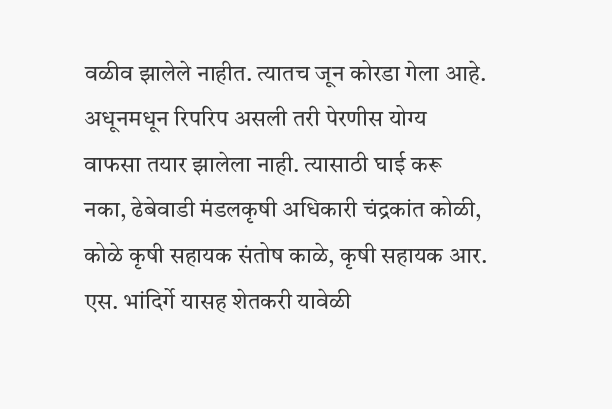वळीव झालेले नाहीत. त्यातच जून कोरडा गेला आहे. अधूनमधून रिपरिप असली तरी पेरणीस योग्य वाफसा तयार झालेला नाही. त्यासाठी घाई करू नका, ढेबेवाडी मंडलकृषी अधिकारी चंद्रकांत कोळी, कोळे कृषी सहायक संतोष काळे, कृषी सहायक आर. एस. भांदिर्गे यासह शेतकरी यावेळी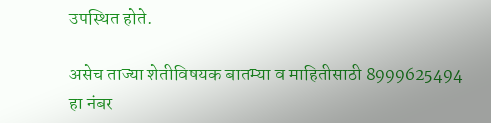उपस्थित होते.

असेच ताज्या शेतीविषयक बातम्या व माहितीसाठी 8999625494 हा नंबर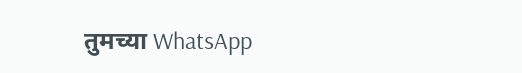तुमच्या WhatsApp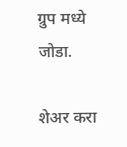ग्रुप मध्ये जोडा.

शेअर करा